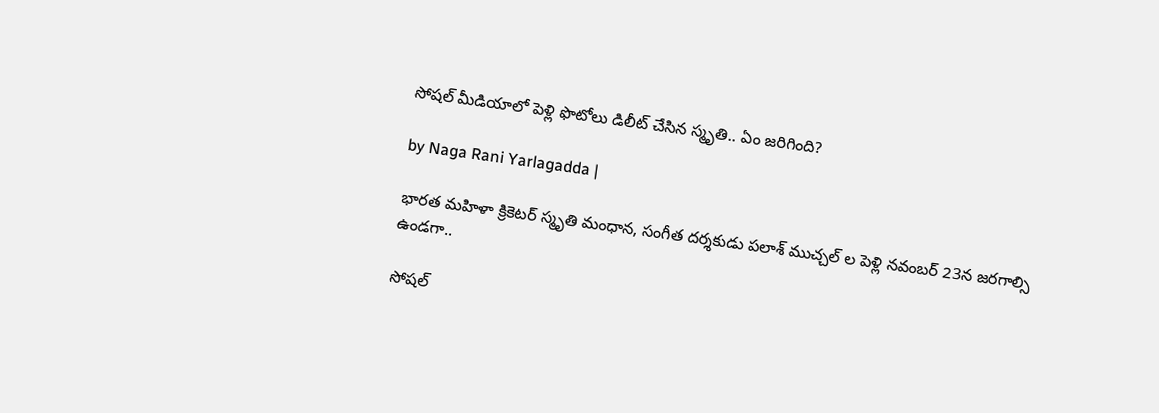సోషల్ మీడియాలో పెళ్లి ఫొటోలు డిలీట్ చేసిన స్మృతి.. ఏం జరిగింది?

by Naga Rani Yarlagadda |

భారత మహిళా క్రికెటర్ స్మృతి మంధాన, సంగీత దర్శకుడు పలాశ్ ముచ్చల్ ల పెళ్లి నవంబర్ 23న జరగాల్సి ఉండగా..

సోషల్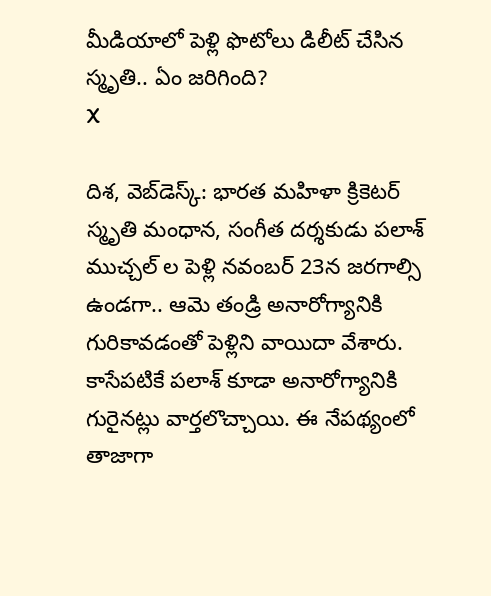మీడియాలో పెళ్లి ఫొటోలు డిలీట్ చేసిన స్మృతి.. ఏం జరిగింది?
X

దిశ, వెబ్‌డెస్క్: భారత మహిళా క్రికెటర్ స్మృతి మంధాన, సంగీత దర్శకుడు పలాశ్ ముచ్చల్ ల పెళ్లి నవంబర్ 23న జరగాల్సి ఉండగా.. ఆమె తండ్రి అనారోగ్యానికి గురికావడంతో పెళ్లిని వాయిదా వేశారు. కాసేపటికే పలాశ్ కూడా అనారోగ్యానికి గురైనట్లు వార్తలొచ్చాయి. ఈ నేపథ్యంలో తాజాగా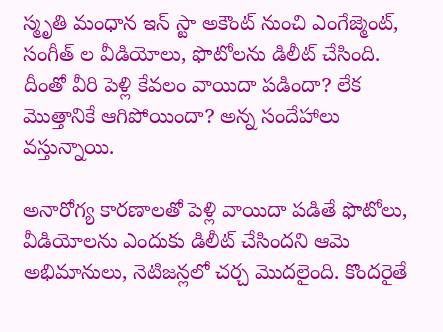స్మృతి మంధాన ఇన్ స్టా అకౌంట్ నుంచి ఎంగేజ్మెంట్, సంగీత్ ల వీడియోలు, ఫొటోలను డిలీట్ చేసింది. దీంతో వీరి పెళ్లి కేవలం వాయిదా పడిందా? లేక మొత్తానికే ఆగిపోయిందా? అన్న సందేహాలు వస్తున్నాయి.

అనారోగ్య కారణాలతో పెళ్లి వాయిదా పడితే ఫొటోలు, వీడియోలను ఎందుకు డిలీట్ చేసిందని ఆమె అభిమానులు, నెటిజన్లలో చర్చ మొదలైంది. కొందరైతే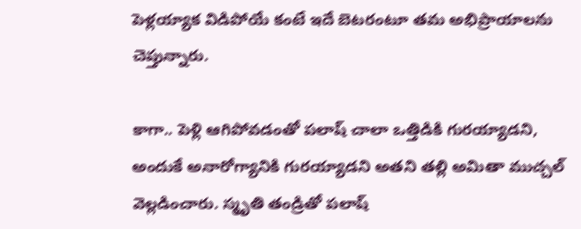పెళ్లయ్యాక విడిపోయే కంటే ఇదే బెటరంటూ తమ అభిప్రాయాలను చెప్తున్నారు.

కాగా.. పెళ్లి ఆగిపోవడంతో పలాష్ చాలా ఒత్తిడికి గురయ్యాడని, అందుకే అనారోగ్యానికి గురయ్యాడని అతని తల్లి అమితా ముచ్చల్ వెల్లడించారు. స్మృతి తండ్రితో పలాష్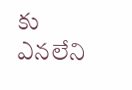కు ఎనలేని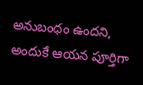అనుబంధం ఉందని, అందుకే ఆయన పూర్తిగా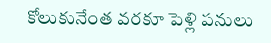కోలుకునేంత వరకూ పెళ్లి పనులు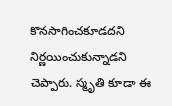కొనసాగించకూడదని నిర్ణయించుకున్నాడని చెప్పారు. స్మృతి కూడా ఈ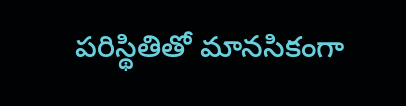పరిస్థితితో మానసికంగా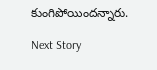కుంగిపోయిందన్నారు.

Next Story